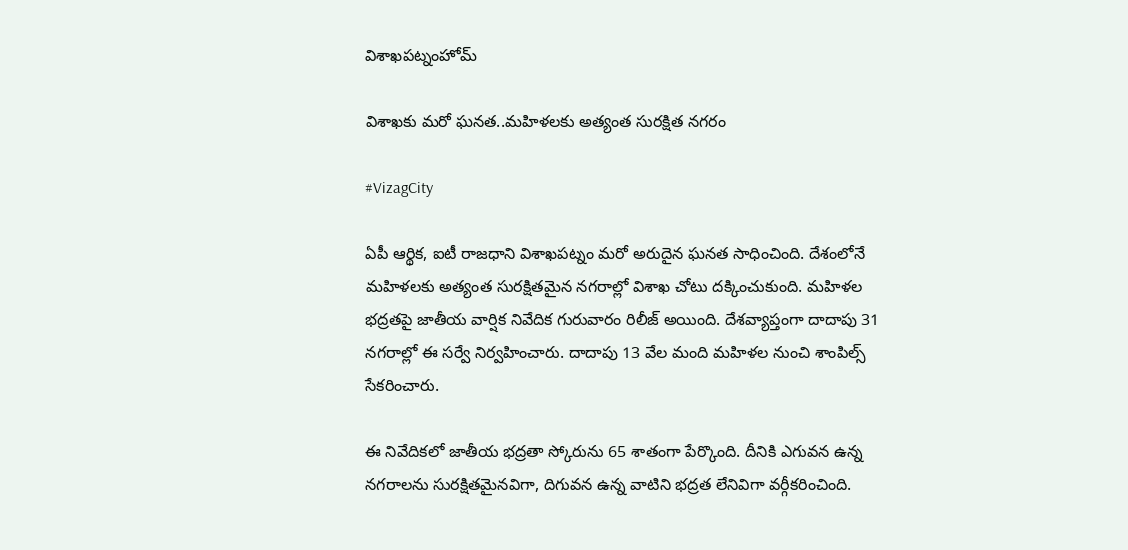విశాఖపట్నంహోమ్

విశాఖకు మరో ఘనత..మహిళలకు అత్యంత సురక్షిత నగరం

#VizagCity

ఏపీ ఆర్థిక, ఐటీ రాజధాని విశాఖపట్నం మరో అరుదైన ఘనత సాధించింది. దేశంలోనే మహిళలకు అత్యంత సురక్షితమైన నగరాల్లో విశాఖ చోటు దక్కించుకుంది. మహిళల భద్రతపై జాతీయ వార్షిక నివేదిక గురువారం రిలీజ్ అయింది. దేశవ్యాప్తంగా దాదాపు 31 నగరాల్లో ఈ సర్వే నిర్వహించారు. దాదాపు 13 వేల మంది మహిళల నుంచి శాంపిల్స్ సేకరించారు.

ఈ నివేదికలో జాతీయ భద్రతా స్కోరును 65 శాతంగా పేర్కొంది. దీనికి ఎగువన ఉన్న నగరాలను సురక్షితమైనవిగా, దిగువన ఉన్న వాటిని భద్రత లేనివిగా వర్గీకరించింది.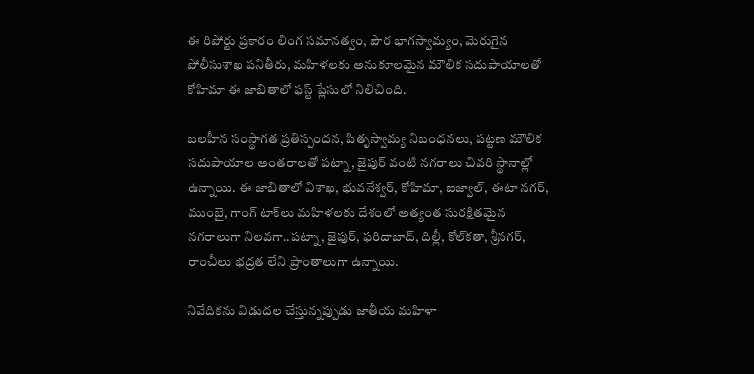ఈ రిపోర్టు ప్రకారం లింగ సమానత్వం, పౌర భాగస్వామ్యం, మెరుగైన పోలీసుశాఖ పనితీరు, మహిళలకు అనుకూలమైన మౌలిక సదుపాయాలతో కోహిమా ఈ జాబితాలో ఫస్ట్ ప్లేసులో నిలిచింది.

బలహీన సంస్థాగత ప్రతిస్పందన, పితృస్వామ్య నిబంధనలు, పట్టణ మౌలిక సదుపాయాల అంతరాలతో పట్నా, జైపుర్‌ వంటి నగరాలు చివరి స్థానాల్లో ఉన్నాయి. ఈ జాబితాలో విశాఖ, భువనేశ్వర్, కోహిమా, ఐజ్వాల్‌, ఈటా నగర్‌, ముంబై, గాంగ్‌ టాక్‌లు మహిళలకు దేశంలో అత్యంత సురక్షితమైన నగరాలుగా నిలవగా..పట్నా, జైపుర్, ఫరిదాబాద్, దిల్లీ, కోల్‌కతా, శ్రీనగర్, రాంచీలు భద్రత లేని ప్రాంతాలుగా ఉన్నాయి.

నివేదికను విడుదల చేస్తున్నప్పుడు జాతీయ మహిళా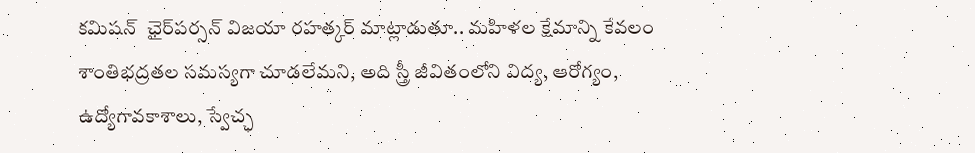కమిషన్‌  ఛైర్‌పర్సన్‌ విజయా రహత్కర్‌ మాట్లాడుతూ.. మహిళల క్షేమాన్ని కేవలం శాంతిభద్రతల సమస్యగా చూడలేమని, అది స్త్రీ జీవితంలోని విద్య, ఆరోగ్యం, ఉద్యోగావకాశాలు, స్వేచ్ఛ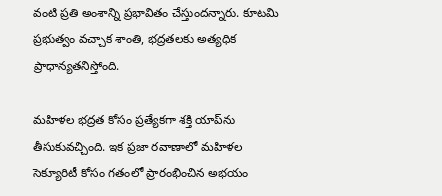వంటి ప్రతి అంశాన్ని ప్రభావితం చేస్తుందన్నారు. కూటమి ప్రభుత్వం వచ్చాక శాంతి, భద్రతలకు అత్యధిక ప్రాధాన్యతనిస్తోంది.

మహిళల భద్రత కోసం ప్రత్యేకగా శక్తి యాప్‌ను తీసుకువచ్చింది. ఇక ప్రజా రవాణాలో మహిళల సెక్యూరిటీ కోసం గతంలో ప్రారంభించిన అభయం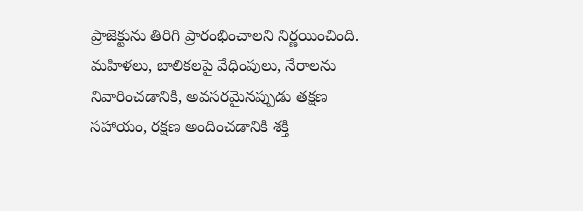ప్రాజెక్టును తిరిగి ప్రారంభించాలని నిర్ణయించింది. మహిళలు, బాలికలపై వేధింపులు, నేరాలను నివారించడానికి, అవసరమైనప్పుడు తక్షణ సహాయం, రక్షణ అందించడానికి శక్తి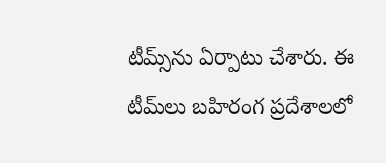టీమ్స్‌ను ఏర్పాటు చేశారు. ఈ టీమ్‌లు బహిరంగ ప్రదేశాలలో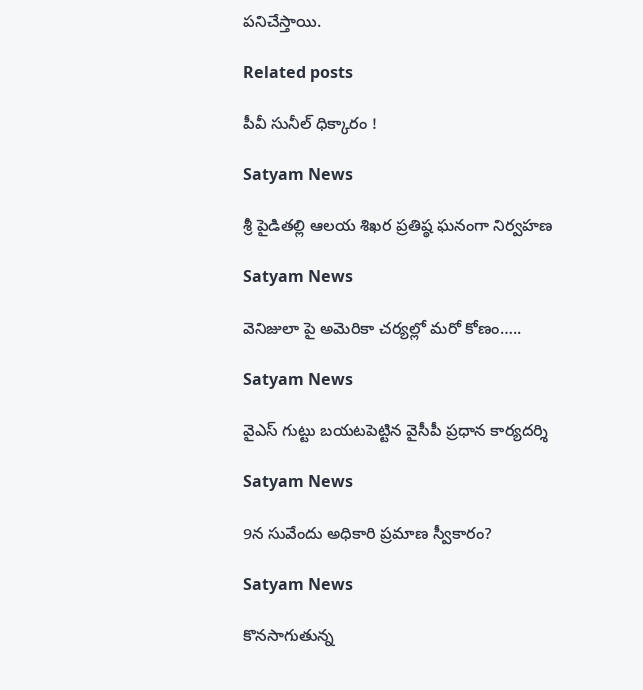పనిచేస్తాయి.

Related posts

పీవీ సునీల్ ధిక్కారం !

Satyam News

శ్రీ పైడితల్లి ఆలయ శిఖర ప్రతిష్ఠ ఘనంగా నిర్వహణ

Satyam News

వెనిజులా పై అమెరికా చర్యల్లో మరో కోణం…..

Satyam News

వైఎస్ గుట్టు బయటపెట్టిన వైసీపీ ప్రధాన కార్యదర్శి

Satyam News

9న సువేందు అధికారి ప్రమాణ స్వీకారం?

Satyam News

కొనసాగుతున్న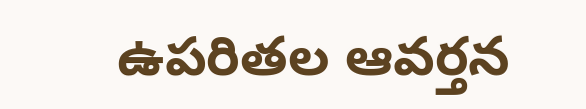ఉపరితల ఆవర్తన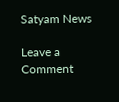Satyam News

Leave a Comment